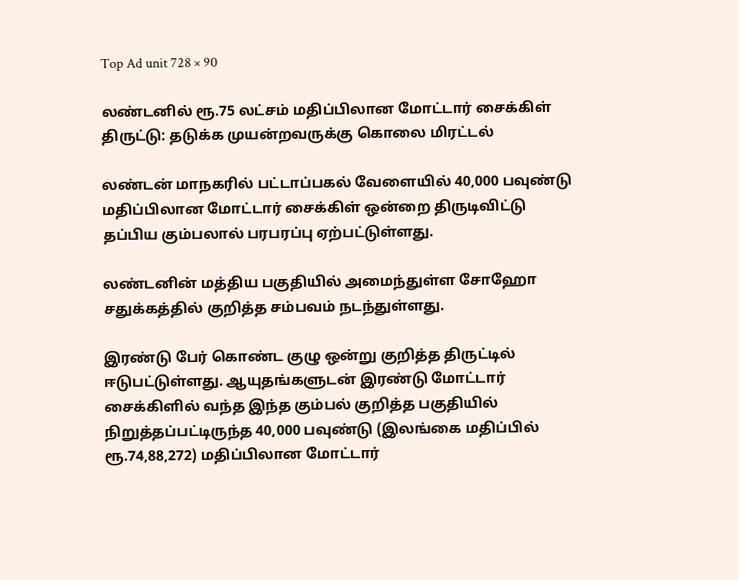Top Ad unit 728 × 90

லண்டனில் ரூ.75 லட்சம் மதிப்பிலான மோட்டார் சைக்கிள் திருட்டு: தடுக்க முயன்றவருக்கு கொலை மிரட்டல்

லண்டன் மாநகரில் பட்டாப்பகல் வேளையில் 40,000 பவுண்டு மதிப்பிலான மோட்டார் சைக்கிள் ஒன்றை திருடிவிட்டு தப்பிய கும்பலால் பரபரப்பு ஏற்பட்டுள்ளது.

லண்டனின் மத்திய பகுதியில் அமைந்துள்ள சோஹோ சதுக்கத்தில் குறித்த சம்பவம் நடந்துள்ளது.

இரண்டு பேர் கொண்ட குழு ஒன்று குறித்த திருட்டில் ஈடுபட்டுள்ளது. ஆயுதங்களுடன் இரண்டு மோட்டார் சைக்கிளில் வந்த இந்த கும்பல் குறித்த பகுதியில் நிறுத்தப்பட்டிருந்த 40,000 பவுண்டு (இலங்கை மதிப்பில் ரூ.74,88,272) மதிப்பிலான மோட்டார்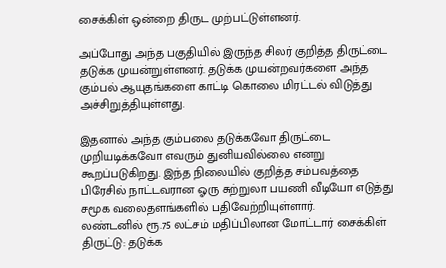சைக்கிள் ஒன்றை திருட முற்பட்டுள்ளனர்.

அப்போது அந்த பகுதியில் இருந்த சிலர் குறித்த திருட்டை தடுக்க முயன்றுள்ளனர். தடுக்க முயன்றவர்களை அந்த கும்பல் ஆயுதங்களை காட்டி கொலை மிரட்டல் விடுத்து அச்சிறுத்தியுள்ளது.

இதனால் அந்த கும்பலை தடுக்கவோ திருட்டை முறியடிக்கவோ எவரும் துனியவில்லை எனறு கூறப்படுகிறது. இந்த நிலையில் குறித்த சம்பவத்தை பிரேசில் நாட்டவரான ஓரு சுற்றுலா பயணி வீடியோ எடுத்து சமூக வலைதளங்களில் பதிவேற்றியுள்ளார்.
லண்டனில் ரூ.75 லட்சம் மதிப்பிலான மோட்டார் சைக்கிள் திருட்டு: தடுக்க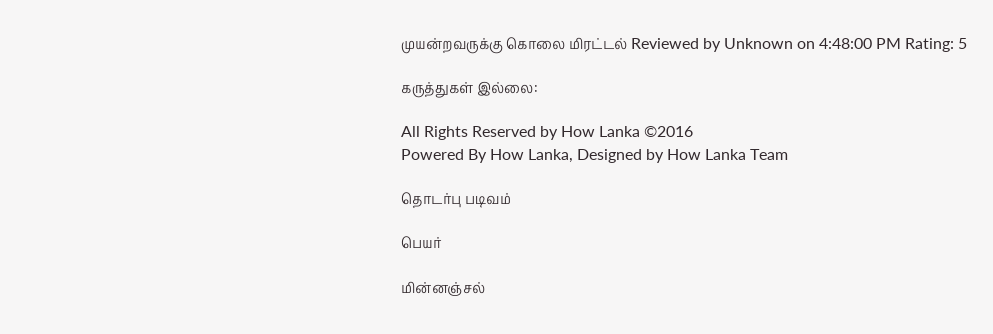முயன்றவருக்கு கொலை மிரட்டல் Reviewed by Unknown on 4:48:00 PM Rating: 5

கருத்துகள் இல்லை:

All Rights Reserved by How Lanka ©2016
Powered By How Lanka, Designed by How Lanka Team

தொடர்பு படிவம்

பெயர்

மின்னஞ்சல்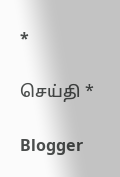*

செய்தி *

Blogger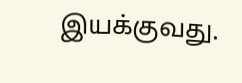இயக்குவது.